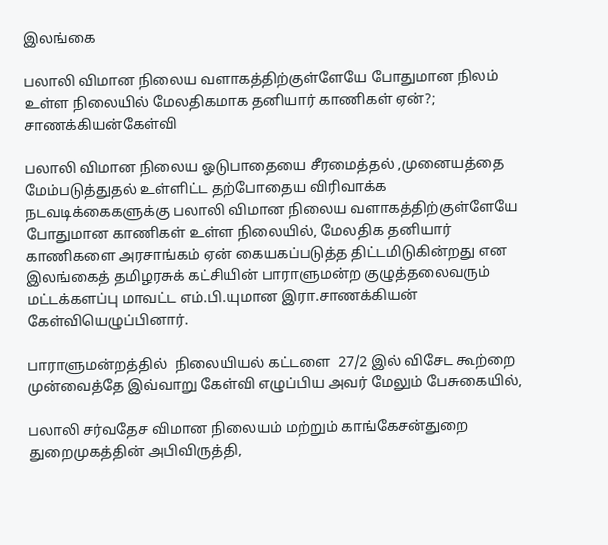இலங்கை

பலாலி விமான நிலைய வளாகத்திற்குள்ளேயே போதுமான நிலம்  உள்ள நிலையில் மேலதிகமாக தனியார் காணிகள் ஏன்?; சாணக்கியன்கேள்வி

பலாலி விமான நிலைய ஓடுபாதையை சீரமைத்தல் ,முனையத்தை மேம்படுத்துதல் உள்ளிட்ட தற்போதைய விரிவாக்க நடவடிக்கைகளுக்கு பலாலி விமான நிலைய வளாகத்திற்குள்ளேயே போதுமான காணிகள் உள்ள நிலையில், மேலதிக தனியார் காணிகளை அரசாங்கம் ஏன் கையகப்படுத்த திட்டமிடுகின்றது என இலங்கைத் தமிழரசுக் கட்சியின் பாராளுமன்ற குழுத்தலைவரும் மட்டக்களப்பு மாவட்ட எம்.பி.யுமான இரா.சாணக்கியன்   கேள்வியெழுப்பினார்.

பாராளுமன்றத்தில்  நிலையியல் கட்டளை  27/2 இல் விசேட கூற்றை முன்வைத்தே இவ்வாறு கேள்வி எழுப்பிய அவர் மேலும் பேசுகையில்,

பலாலி சர்வதேச விமான நிலையம் மற்றும் காங்கேசன்துறை துறைமுகத்தின் அபிவிருத்தி,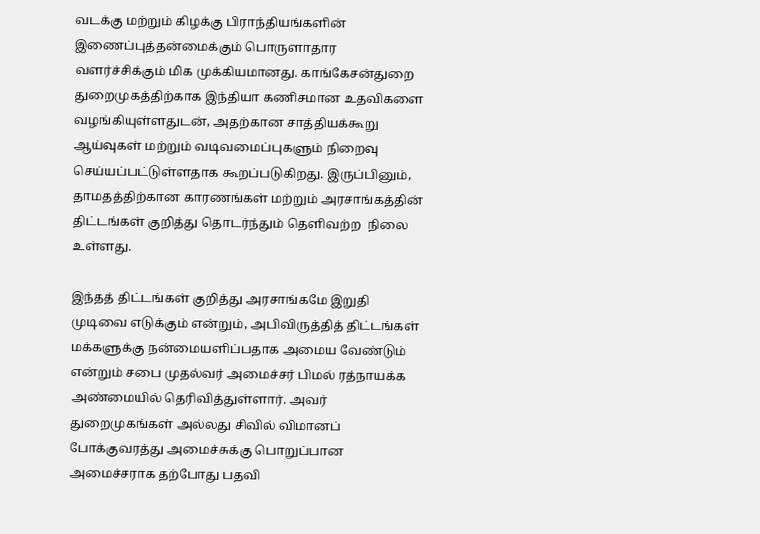வடக்கு மற்றும் கிழக்கு பிராந்தியங்களின் இணைப்புத்தன்மைக்கும் பொருளாதார வளர்ச்சிக்கும் மிக முக்கியமானது. காங்கேசன்துறை துறைமுகத்திற்காக இந்தியா கணிசமான உதவிகளை வழங்கியுள்ளதுடன், அதற்கான சாத்தியக்கூறு ஆய்வுகள் மற்றும் வடிவமைப்புகளும் நிறைவு செய்யப்பட்டுள்ளதாக கூறப்படுகிறது. இருப்பினும், தாமதத்திற்கான காரணங்கள் மற்றும் அரசாங்கத்தின் திட்டங்கள் குறித்து தொடர்ந்தும் தெளிவற்ற  நிலை உள்ளது.

இந்தத் திட்டங்கள் குறித்து அரசாங்கமே இறுதி முடிவை எடுக்கும் என்றும், அபிவிருத்தித் திட்டங்கள் மக்களுக்கு நன்மையளிப்பதாக அமைய வேண்டும் என்றும் சபை முதல்வர் அமைச்சர் பிமல் ரத்நாயக்க அண்மையில் தெரிவித்துள்ளார். அவர் துறைமுகங்கள் அல்லது சிவில் விமானப் போக்குவரத்து அமைச்சுக்கு பொறுப்பான அமைச்சராக தற்போது பதவி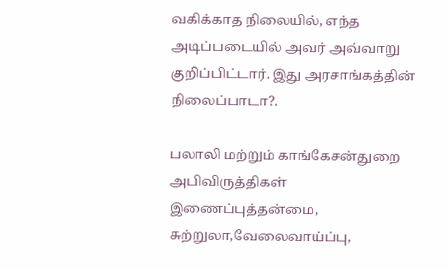வகிக்காத நிலையில், எந்த அடிப்படையில் அவர் அவ்வாறு குறிப்பிட்டார். இது அரசாங்கத்தின் நிலைப்பாடா?.

பலாலி மற்றும் காங்கேசன்துறை அபிவிருத்திகள் இணைப்புத்தன்மை, சுற்றுலா,வேலைவாய்ப்பு,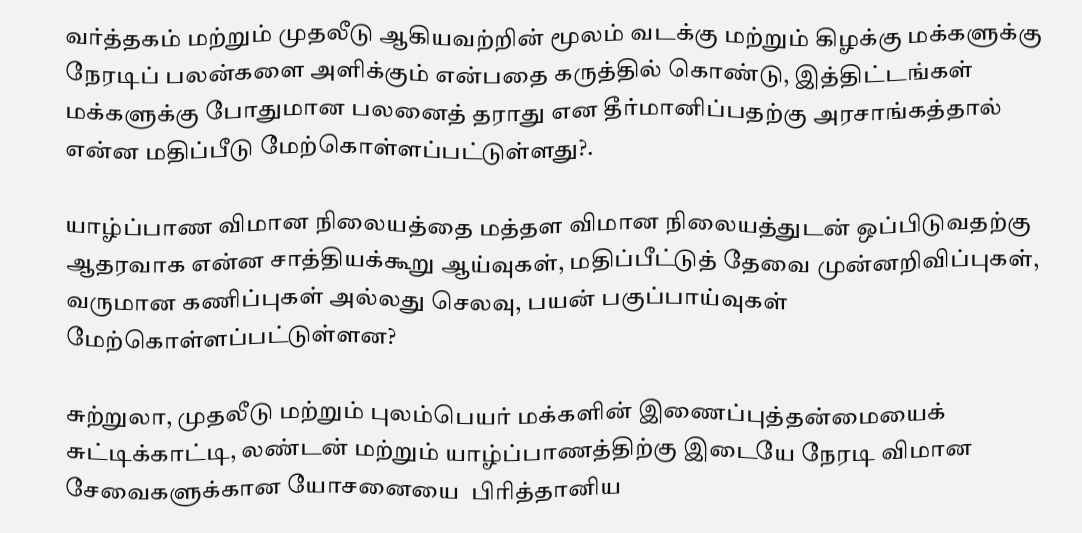வர்த்தகம் மற்றும் முதலீடு ஆகியவற்றின் மூலம் வடக்கு மற்றும் கிழக்கு மக்களுக்கு நேரடிப் பலன்களை அளிக்கும் என்பதை கருத்தில் கொண்டு, இத்திட்டங்கள் மக்களுக்கு போதுமான பலனைத் தராது என தீர்மானிப்பதற்கு அரசாங்கத்தால் என்ன மதிப்பீடு மேற்கொள்ளப்பட்டுள்ளது?.

யாழ்ப்பாண விமான நிலையத்தை மத்தள விமான நிலையத்துடன் ஒப்பிடுவதற்கு ஆதரவாக என்ன சாத்தியக்கூறு ஆய்வுகள், மதிப்பீட்டுத் தேவை முன்னறிவிப்புகள், வருமான கணிப்புகள் அல்லது செலவு, பயன் பகுப்பாய்வுகள் மேற்கொள்ளப்பட்டுள்ளன?

சுற்றுலா, முதலீடு மற்றும் புலம்பெயர் மக்களின் இணைப்புத்தன்மையைக் சுட்டிக்காட்டி, லண்டன் மற்றும் யாழ்ப்பாணத்திற்கு இடையே நேரடி விமான சேவைகளுக்கான யோசனையை  பிரித்தானிய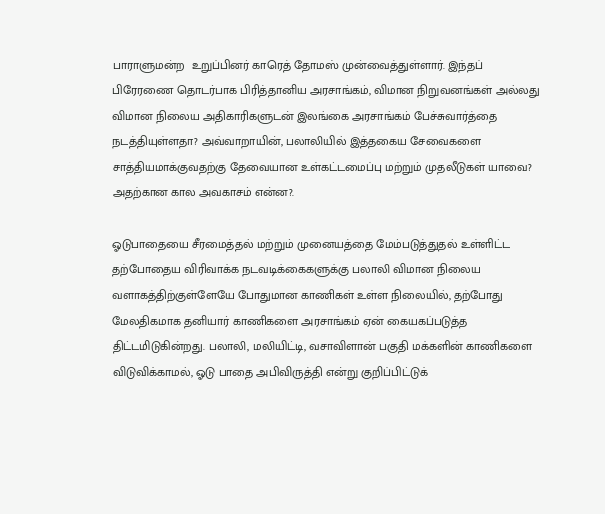பாராளுமன்ற  உறுப்பினர் காரெத் தோமஸ் முன்வைத்துள்ளார். இந்தப் பிரேரணை தொடர்பாக பிரித்தானிய அரசாங்கம், விமான நிறுவனங்கள் அல்லது விமான நிலைய அதிகாரிகளுடன் இலங்கை அரசாங்கம் பேச்சுவார்த்தை நடத்தியுள்ளதா? அவ்வாறாயின், பலாலியில் இத்தகைய சேவைகளை சாத்தியமாக்குவதற்கு தேவையான உள்கட்டமைப்பு மற்றும் முதலீடுகள் யாவை? அதற்கான கால அவகாசம் என்ன?.

ஓடுபாதையை சீரமைத்தல் மற்றும் முனையத்தை மேம்படுத்துதல் உள்ளிட்ட தற்போதைய விரிவாக்க நடவடிக்கைகளுக்கு பலாலி விமான நிலைய வளாகத்திற்குள்ளேயே போதுமான காணிகள் உள்ள நிலையில், தற்போது மேலதிகமாக தனியார் காணிகளை அரசாங்கம் ஏன் கையகப்படுத்த திட்டமிடுகின்றது. பலாலி, மலியிட்டி, வசாவிளான் பகுதி மக்களின் காணிகளை   விடுவிக்காமல், ஓடு பாதை அபிவிருத்தி என்று குறிப்பிட்டுக்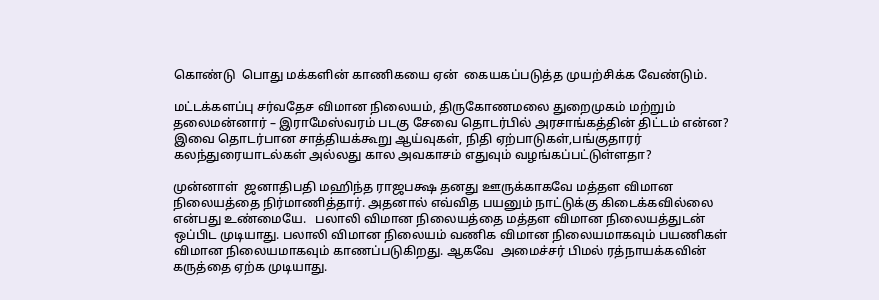கொண்டு  பொது மக்களின் காணிகயை ஏன்  கையகப்படுத்த முயற்சிக்க வேண்டும்.

மட்டக்களப்பு சர்வதேச விமான நிலையம், திருகோணமலை துறைமுகம் மற்றும் தலைமன்னார் – இராமேஸ்வரம் படகு சேவை தொடர்பில் அரசாங்கத்தின் திட்டம் என்ன? இவை தொடர்பான சாத்தியக்கூறு ஆய்வுகள், நிதி ஏற்பாடுகள்,பங்குதாரர் கலந்துரையாடல்கள் அல்லது கால அவகாசம் எதுவும் வழங்கப்பட்டுள்ளதா?

முன்னாள்  ஜனாதிபதி மஹிந்த ராஜபக்ஷ தனது ஊருக்காகவே மத்தள விமான நிலையத்தை நிர்மாணித்தார். அதனால் எவ்வித பயனும் நாட்டுக்கு கிடைக்கவில்லை என்பது உண்மையே.   பலாலி விமான நிலையத்தை மத்தள விமான நிலையத்துடன் ஒப்பிட முடியாது. பலாலி விமான நிலையம் வணிக விமான நிலையமாகவும் பயணிகள் விமான நிலையமாகவும் காணப்படுகிறது. ஆகவே  அமைச்சர் பிமல் ரத்நாயக்கவின் கருத்தை ஏற்க முடியாது.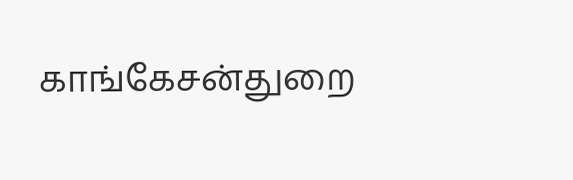காங்கேசன்துறை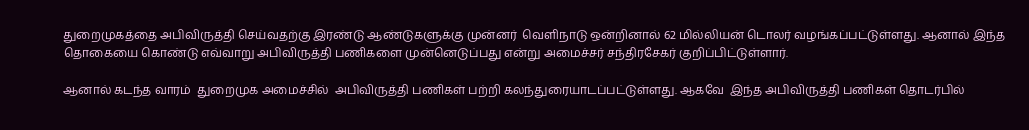துறைமுகத்தை அபிவிருத்தி செய்வதற்கு இரண்டு ஆண்டுகளுக்கு முன்னர்  வெளிநாடு ஒன்றினால் 62 மில்லியன் டொலர் வழங்கப்பட்டுள்ளது. ஆனால் இந்த தொகையை கொண்டு எவ்வாறு அபிவிருத்தி பணிகளை முன்னெடுப்பது என்று அமைச்சர் சந்திரசேகர் குறிப்பிட்டுள்ளார்.

ஆனால் கடந்த வாரம்  துறைமுக அமைச்சில்  அபிவிருத்தி பணிகள் பற்றி கலந்துரையாடப்பட்டுள்ளது. ஆகவே  இந்த அபிவிருத்தி பணிகள் தொடர்பில்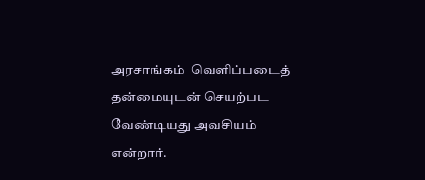அரசாங்கம்  வெளிப்படைத் தன்மையுடன் செயற்பட  வேண்டியது அவசியம்  என்றார்.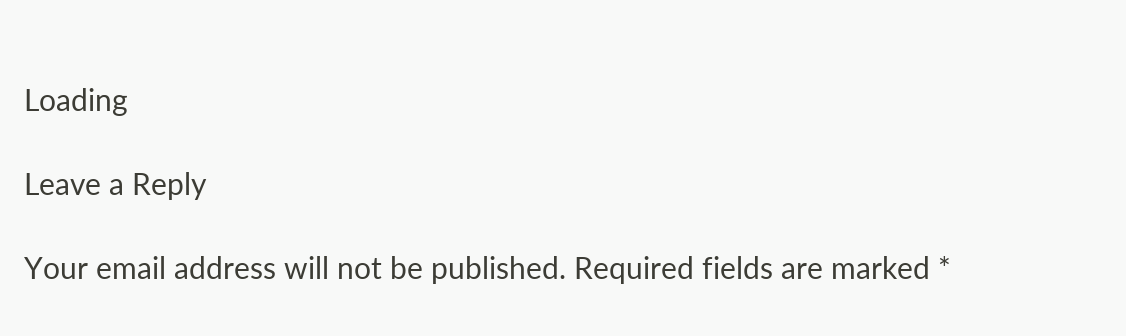Loading

Leave a Reply

Your email address will not be published. Required fields are marked *